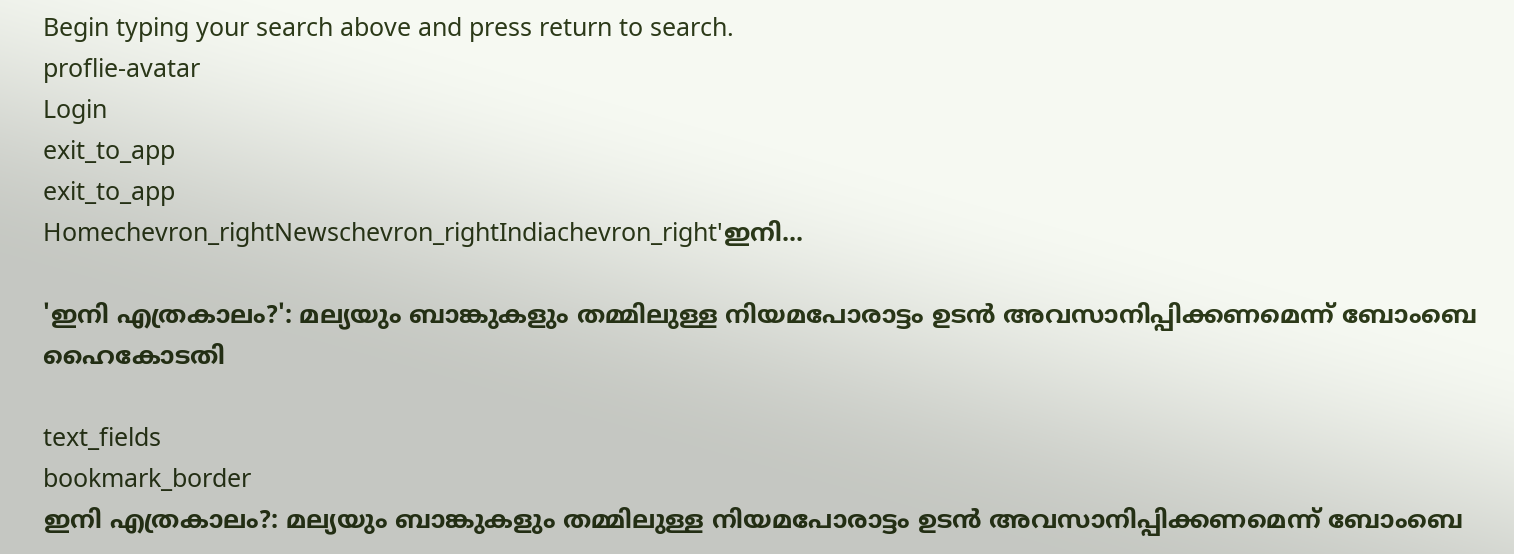Begin typing your search above and press return to search.
proflie-avatar
Login
exit_to_app
exit_to_app
Homechevron_rightNewschevron_rightIndiachevron_right'ഇനി...

'ഇനി എത്രകാലം?': മല്യയും ബാങ്കുകളും തമ്മിലുള്ള നിയമപോരാട്ടം ഉടൻ അവസാനിപ്പിക്കണമെന്ന് ബോംബെ ഹൈകോടതി

text_fields
bookmark_border
ഇനി എത്രകാലം?: മല്യയും ബാങ്കുകളും തമ്മിലുള്ള നിയമപോരാട്ടം ഉടൻ അവസാനിപ്പിക്കണമെന്ന് ബോംബെ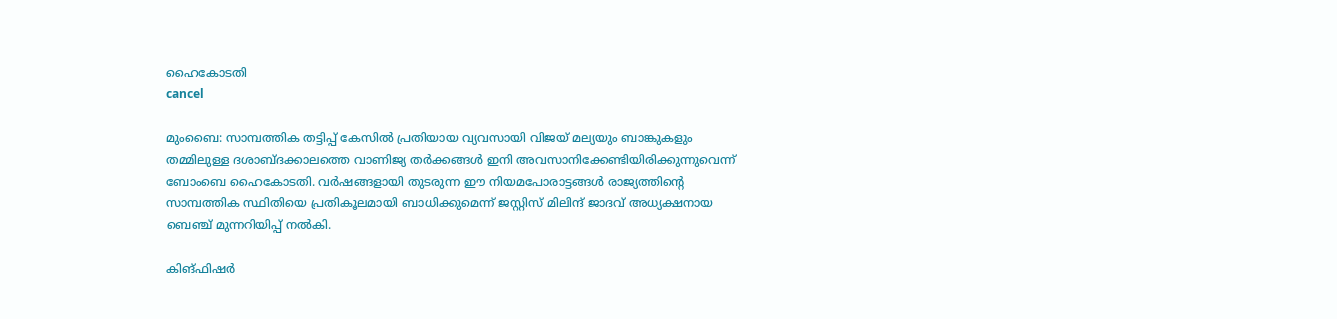ഹൈകോടതി
cancel

മുംബൈ: സാമ്പത്തിക തട്ടിപ്പ് കേസിൽ പ്രതിയായ വ്യവസായി വിജയ് മല്യയും ബാങ്കുകളും തമ്മിലുള്ള ദശാബ്ദക്കാലത്തെ വാണിജ്യ തർക്കങ്ങൾ ഇനി അവസാനിക്കേണ്ടിയിരിക്കുന്നുവെന്ന് ബോംബെ ഹൈകോടതി. വർഷങ്ങളായി തുടരുന്ന ഈ നിയമപോരാട്ടങ്ങൾ രാജ്യത്തിന്റെ സാമ്പത്തിക സ്ഥിതിയെ പ്രതികൂലമായി ബാധിക്കുമെന്ന് ജസ്റ്റിസ് മിലിന്ദ് ജാദവ് അധ്യക്ഷനായ ബെഞ്ച് മുന്നറിയിപ്പ് നൽകി.

കിങ്ഫിഷർ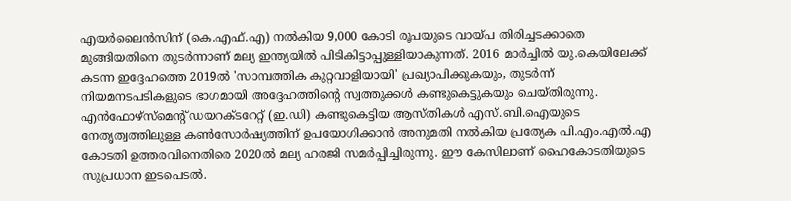എയർലൈൻസിന് (കെ.എഫ്.എ) നൽകിയ 9,000 കോടി രൂപയുടെ വായ്പ തിരിച്ചടക്കാതെ മുങ്ങിയതിനെ തുടർന്നാണ് മല്യ ഇന്ത്യയിൽ പിടികിട്ടാപ്പുള്ളിയാകുന്നത്. 2016 മാർച്ചിൽ യു.കെയിലേക്ക് കടന്ന ഇദ്ദേഹത്തെ 2019ൽ 'സാമ്പത്തിക കുറ്റവാളിയായി' പ്രഖ്യാപിക്കുകയും, തുടർന്ന് നിയമനടപടികളുടെ ഭാഗമായി അദ്ദേഹത്തിന്റെ സ്വത്തുക്കൾ കണ്ടുകെട്ടുകയും ചെയ്തിരുന്നു. എൻഫോഴ്‌സ്മെന്റ് ഡയറക്ടറേറ്റ് (ഇ.ഡി) കണ്ടുകെട്ടിയ ആസ്തികൾ എസ്.ബി.ഐയുടെ നേതൃത്വത്തിലുള്ള കൺസോർഷ്യത്തിന് ഉപയോഗിക്കാൻ അനുമതി നൽകിയ പ്രത്യേക പി.എം.എൽ.എ കോടതി ഉത്തരവിനെതിരെ 2020ൽ മല്യ ഹരജി സമർപ്പിച്ചിരുന്നു. ഈ കേസിലാണ് ഹൈകോടതിയുടെ സുപ്രധാന ഇടപെടൽ.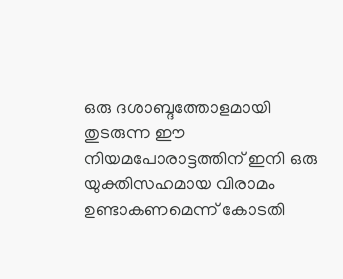ഒരു ദശാബ്ദത്തോളമായി തുടരുന്ന ഈ നിയമപോരാട്ടത്തിന് ഇനി ഒരു യുക്തിസഹമായ വിരാമം ഉണ്ടാകണമെന്ന് കോടതി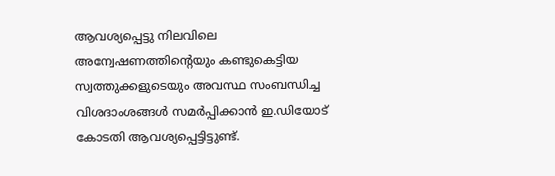ആവശ്യപ്പെട്ടു നിലവിലെ അന്വേഷണത്തിന്റെയും കണ്ടുകെട്ടിയ സ്വത്തുക്കളുടെയും അവസ്ഥ സംബന്ധിച്ച വിശദാംശങ്ങൾ സമർപ്പിക്കാൻ ഇ.ഡിയോട് കോടതി ആവശ്യപ്പെട്ടിട്ടുണ്ട്.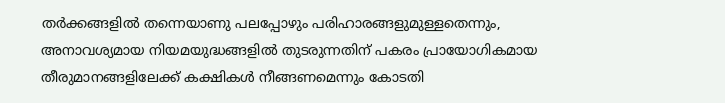തർക്കങ്ങളിൽ തന്നെയാണു പലപ്പോഴും പരിഹാരങ്ങളുമുള്ളതെന്നും, അനാവശ്യമായ നിയമയുദ്ധങ്ങളിൽ തുടരുന്നതിന് പകരം പ്രായോഗികമായ തീരുമാനങ്ങളിലേക്ക് കക്ഷികൾ നീങ്ങണമെന്നും കോടതി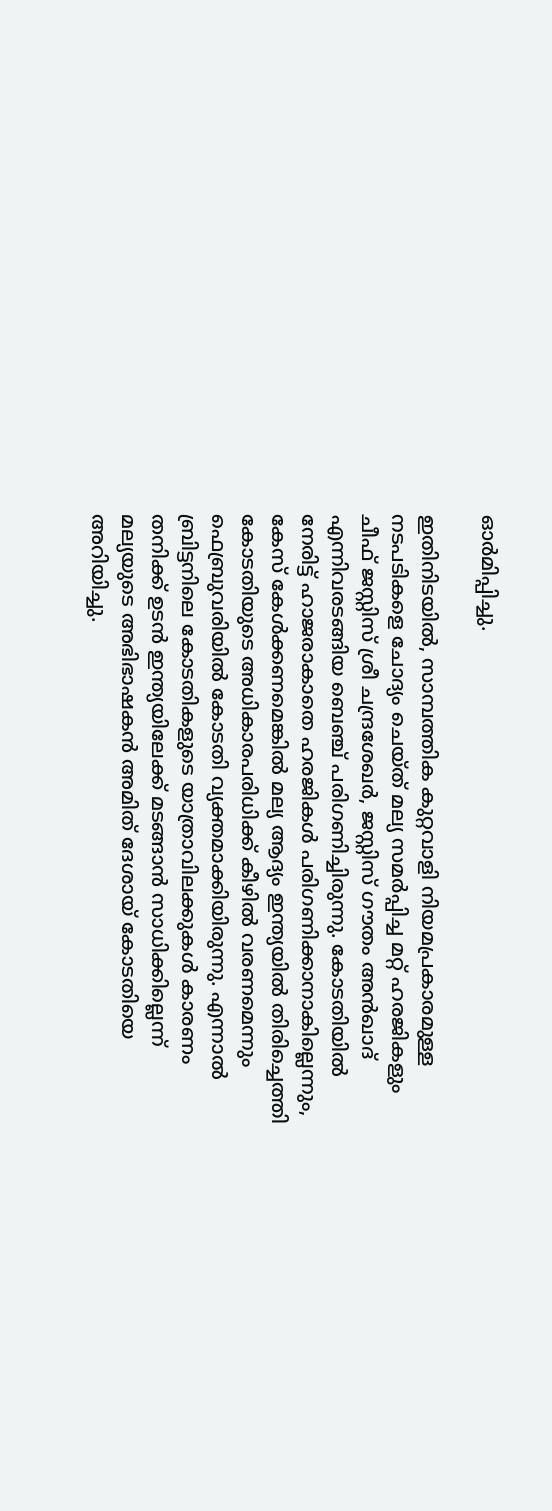ഓർമിപ്പിച്ചു.

ഇതിനിടയിൽ, സാമ്പത്തിക കുറ്റവാളി നിയമപ്രകാരമുള്ള നടപടികളെ ചോദ്യം ചെയ്ത് മല്യ സമർപ്പിച്ച മറ്റ് ഹരജികളും ചീഫ് ജസ്റ്റിസ് ശ്രീ ചന്ദ്രശേഖർ, ജസ്റ്റിസ് ഗൗതം അൻഖാദ് എന്നിവരടങ്ങിയ ബെഞ്ച് പരിഗണിച്ചിരുന്നു. കോടതിയിൽ നേരിട്ട് ഹാജരാകാതെ ഹരജികൾ പരിഗണിക്കാനാകില്ലെന്നും, കേസ് കേൾക്കണമെങ്കിൽ മല്യ ആദ്യം ഇന്ത്യയിൽ തിരിച്ചെത്തി കോടതിയുടെ അധികാരപരിധിക്ക് കീഴിൽ വരണമെന്നും ഫെബ്രുവരിയിൽ കോടതി വ്യക്തമാക്കിയിരുന്നു. എന്നാൽ ബ്രിട്ടനിലെ കോടതികളുടെ യാത്രാവിലക്കുകൾ കാരണം തനിക്ക് ഉടൻ ഇന്ത്യയിലേക്ക് മടങ്ങാൻ സാധിക്കില്ലെന്ന് മല്യയുടെ അഭിഭാഷകൻ അമിത് ദേശായ് കോടതിയെ അറിയിച്ചു.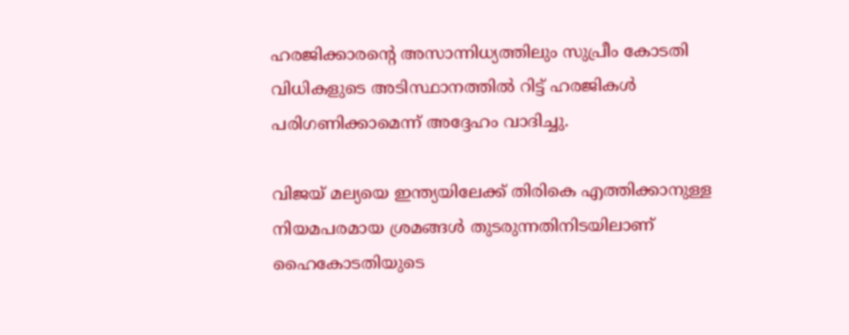ഹരജിക്കാരന്റെ അസാന്നിധ്യത്തിലും സുപ്രീം കോടതി വിധികളുടെ അടിസ്ഥാനത്തിൽ റിട്ട് ഹരജികൾ പരിഗണിക്കാമെന്ന് അദ്ദേഹം വാദിച്ചു.

വിജയ് മല്യയെ ഇന്ത്യയിലേക്ക് തിരികെ എത്തിക്കാനുള്ള നിയമപരമായ ശ്രമങ്ങൾ തുടരുന്നതിനിടയിലാണ് ഹൈകോടതിയുടെ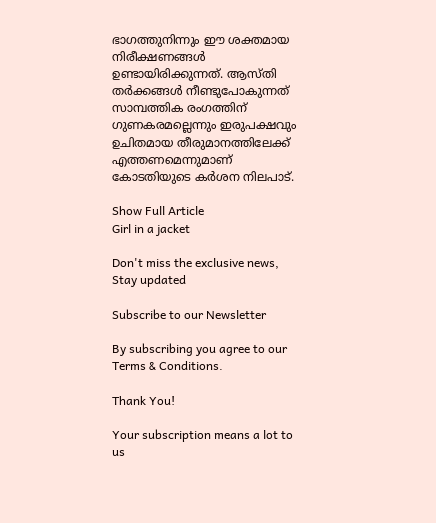ഭാഗത്തുനിന്നും ഈ ശക്തമായ നിരീക്ഷണങ്ങൾ ഉണ്ടായിരിക്കുന്നത്. ആസ്തി തർക്കങ്ങൾ നീണ്ടുപോകുന്നത് സാമ്പത്തിക രംഗത്തിന് ഗുണകരമല്ലെന്നും ഇരുപക്ഷവും ഉചിതമായ തീരുമാനത്തിലേക്ക് എത്തണമെന്നുമാണ് കോടതിയുടെ കർശന നിലപാട്.

Show Full Article
Girl in a jacket

Don't miss the exclusive news, Stay updated

Subscribe to our Newsletter

By subscribing you agree to our Terms & Conditions.

Thank You!

Your subscription means a lot to us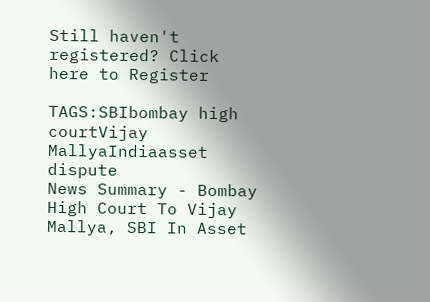Still haven't registered? Click here to Register

TAGS:SBIbombay high courtVijay MallyaIndiaasset dispute
News Summary - Bombay High Court To Vijay Mallya, SBI In Asset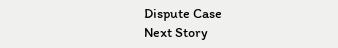Dispute Case
Next Story